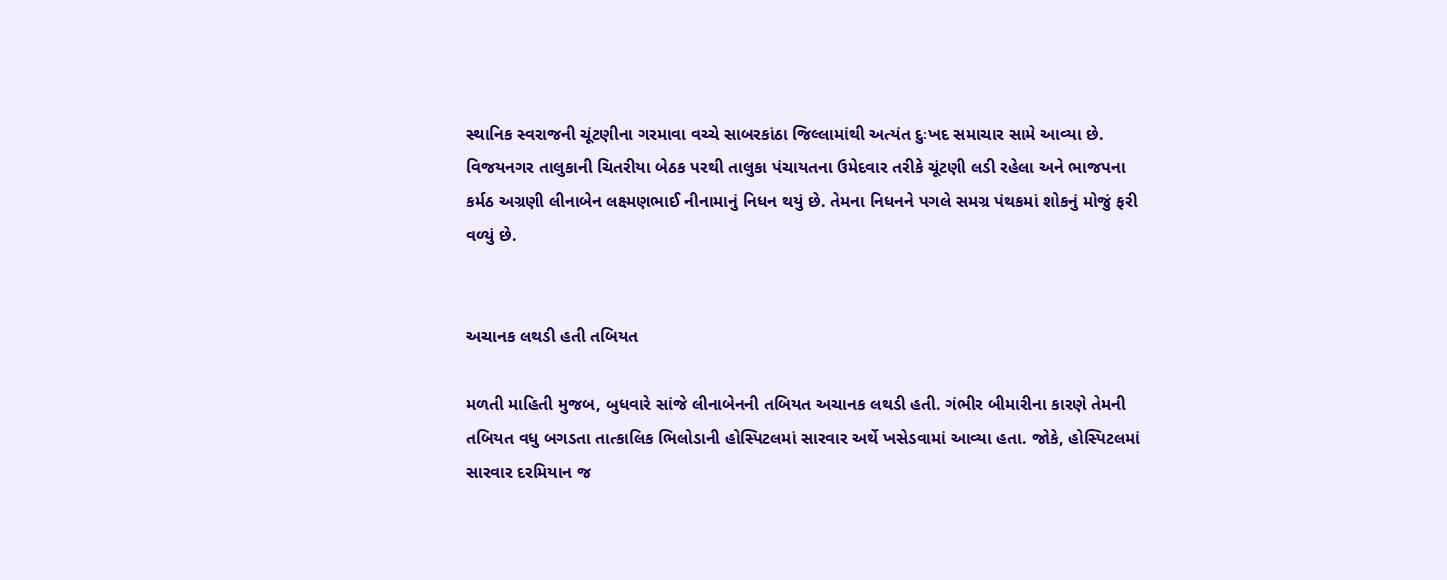સ્થાનિક સ્વરાજની ચૂંટણીના ગરમાવા વચ્ચે સાબરકાંઠા જિલ્લામાંથી અત્યંત દુઃખદ સમાચાર સામે આવ્યા છે. વિજયનગર તાલુકાની ચિતરીયા બેઠક પરથી તાલુકા પંચાયતના ઉમેદવાર તરીકે ચૂંટણી લડી રહેલા અને ભાજપના કર્મઠ અગ્રણી લીનાબેન લક્ષ્મણભાઈ નીનામાનું નિધન થયું છે. તેમના નિધનને પગલે સમગ્ર પંથકમાં શોકનું મોજું ફરી વળ્યું છે.


અચાનક લથડી હતી તબિયત

મળતી માહિતી મુજબ, બુધવારે સાંજે લીનાબેનની તબિયત અચાનક લથડી હતી. ગંભીર બીમારીના કારણે તેમની તબિયત વધુ બગડતા તાત્કાલિક ભિલોડાની હોસ્પિટલમાં સારવાર અર્થે ખસેડવામાં આવ્યા હતા. જોકે, હોસ્પિટલમાં સારવાર દરમિયાન જ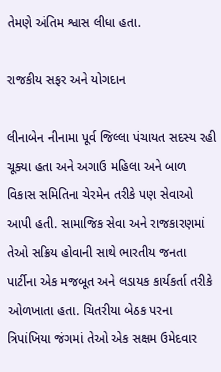તેમણે અંતિમ શ્વાસ લીધા હતા.

રાજકીય સફર અને યોગદાન

લીનાબેન નીનામા પૂર્વ જિલ્લા પંચાયત સદસ્ય રહી ચૂક્યા હતા અને અગાઉ મહિલા અને બાળ વિકાસ સમિતિના ચેરમેન તરીકે પણ સેવાઓ આપી હતી. સામાજિક સેવા અને રાજકારણમાં તેઓ સક્રિય હોવાની સાથે ભારતીય જનતા પાર્ટીના એક મજબૂત અને લડાયક કાર્યકર્તા તરીકે ઓળખાતા હતા. ચિતરીયા બેઠક પરના ત્રિપાંખિયા જંગમાં તેઓ એક સક્ષમ ઉમેદવાર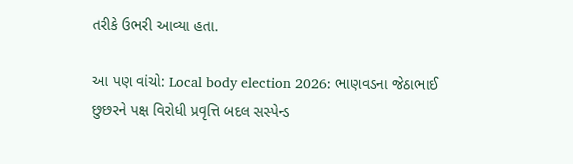તરીકે ઉભરી આવ્યા હતા.

આ પણ વાંચો: Local body election 2026: ભાણવડના જેઠાભાઈ છુછરને પક્ષ વિરોધી પ્રવૃત્તિ બદલ સસ્પેન્ડ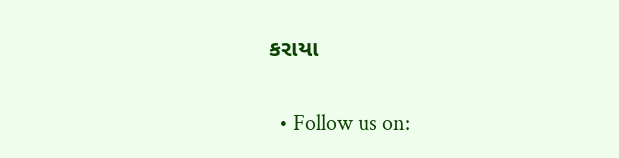કરાયા

  • Follow us on: